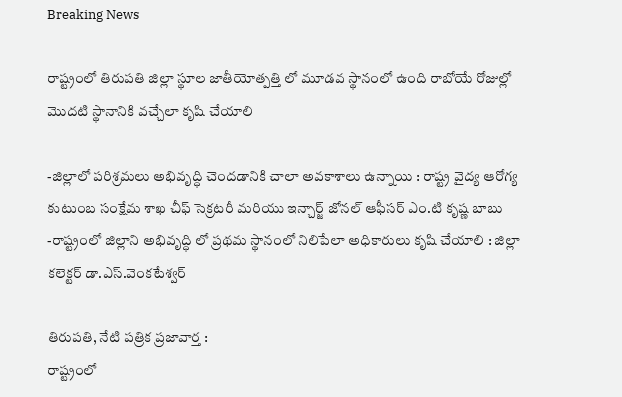Breaking News

రాష్ట్రంలో తిరుపతి జిల్లా స్థూల జాతీయోత్పత్తి లో మూడవ స్థానంలో ఉంది రాబోయే రోజుల్లో మొదటి స్థానానికి వచ్చేలా కృషి చేయాలి

-జిల్లాలో పరిశ్రమలు అభివృద్ధి చెందడానికి చాలా అవకాశాలు ఉన్నాయి : రాష్ట్ర వైద్య ఆరోగ్య కుటుంబ సంక్షేమ శాఖ చీఫ్ సెక్రటరీ మరియు ఇన్చార్జ్ జోనల్ ఆఫీసర్ ఎం.టి కృష్ణ బాబు
-రాష్ట్రంలో జిల్లాని అభివృద్ధి లో ప్రథమ స్థానంలో నిలిపేలా అధికారులు కృషి చేయాలి : జిల్లా కలెక్టర్ డా.ఎస్.వెంకటేశ్వర్

తిరుపతి, నేటి పత్రిక ప్రజావార్త :
రాష్ట్రంలో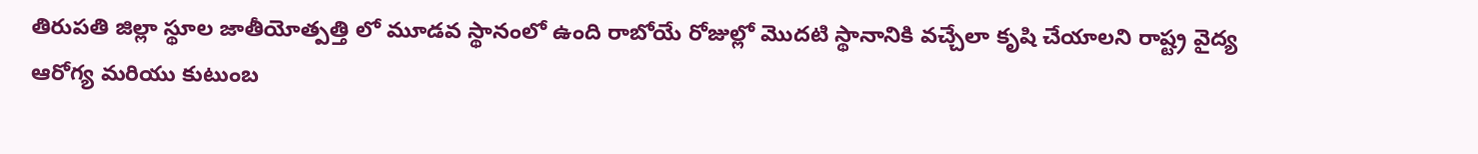తిరుపతి జిల్లా స్థూల జాతీయోత్పత్తి లో మూడవ స్థానంలో ఉంది రాబోయే రోజుల్లో మొదటి స్థానానికి వచ్చేలా కృషి చేయాలని రాష్ట్ర వైద్య ఆరోగ్య మరియు కుటుంబ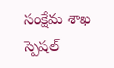సంక్షేమ శాఖ స్పెషల్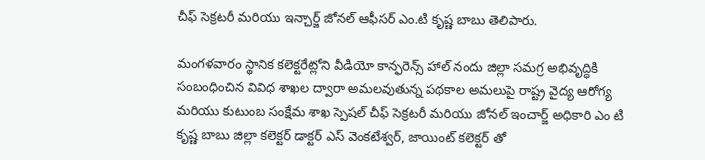చీఫ్ సెక్రటరీ మరియు ఇన్చార్జ్ జోనల్ ఆఫీసర్ ఎం.టి కృష్ణ బాబు తెలిపారు.

మంగళవారం స్థానిక కలెక్టరేట్లోని వీడియో కాన్ఫరెన్స్ హాల్ నందు జిల్లా సమగ్ర అభివృద్ధికి సంబంధించిన వివిధ శాఖల ద్వారా అమలవుతున్న పథకాల అమలుపై రాష్ట్ర వైద్య ఆరోగ్య మరియు కుటుంబ సంక్షేమ శాఖ స్పెషల్ చీఫ్ సెక్రటరీ మరియు జోనల్ ఇంచార్జ్ అధికారి ఎం టి కృష్ణ బాబు జిల్లా కలెక్టర్ డాక్టర్ ఎస్ వెంకటేశ్వర్, జాయింట్ కలెక్టర్ తో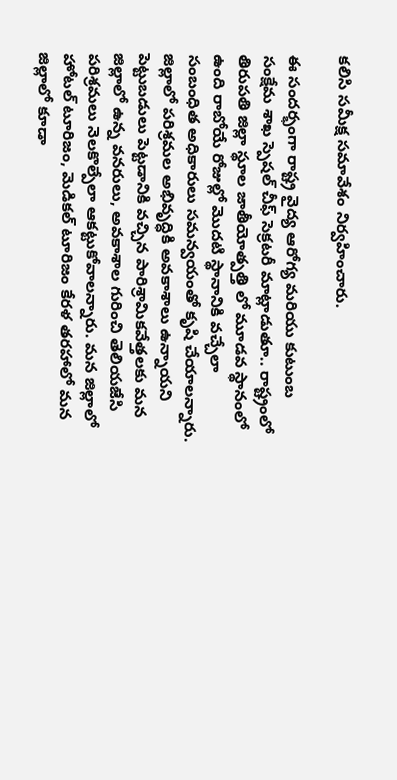కలిసి సమీక్ష సమావేశం నిర్వహించారు.

ఈ సందర్భంగా రాష్ట్ర వైద్య ఆరోగ్య మరియు కుటుంబ సంక్షేమ శాఖ స్పెషల్ చీఫ్ సెక్రటరీ మాట్లాడుతూ.. రాష్ట్రంలో తిరుపతి జిల్లా స్థూల జాతీయోత్పత్తి లో మూడవ స్థానంలో ఉంది రాబోయే రోజుల్లో మొదటి స్థానానికి వచ్చేలా సంబంధిత అధికారులు సమన్వయంతో కృషి చేయాలన్నారు. జిల్లాలో పరిశ్రమల అభివృద్ధికి అవకాశాలు ఉన్నాయని పెట్టుబడులు పెట్టడానికి వచ్చిన పారిశ్రామికవేత్తలకు మన జిల్లాలో ఉన్న వనరులు, అవకాశాల గురించి తెలియజేసి పరిశ్రమలు నెలకొల్పేలా ఆకట్టుకోవాలన్నారు. మన జిల్లాలో హోటల్ టూరిజం, మెడికల్ టూరిజం కేరళ తరహాలో మన జిల్లాలో కూడా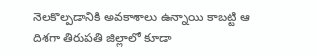నెలకొల్పడానికి అవకాశాలు ఉన్నాయి కాబట్టి ఆ దిశగా తిరుపతి జిల్లాలో కూడా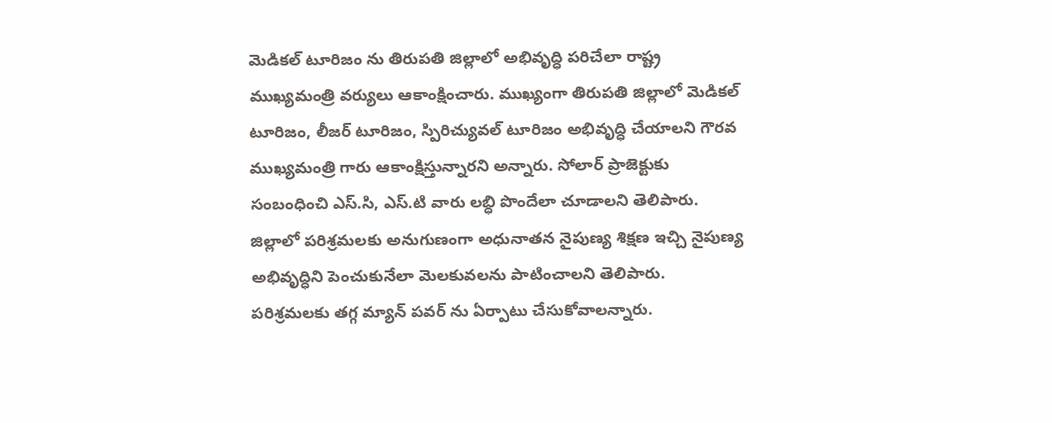మెడికల్ టూరిజం ను తిరుపతి జిల్లాలో అభివృద్ధి పరిచేలా రాష్ట్ర ముఖ్యమంత్రి వర్యులు ఆకాంక్షించారు. ముఖ్యంగా తిరుపతి జిల్లాలో మెడికల్ టూరిజం, లీజర్ టూరిజం, స్పిరిచ్యువల్ టూరిజం అభివృద్ధి చేయాలని గౌరవ ముఖ్యమంత్రి గారు ఆకాంక్షిస్తున్నారని అన్నారు. సోలార్ ప్రాజెక్టుకు సంబంధించి ఎస్.సి, ఎస్.టి వారు లబ్ధి పొందేలా చూడాలని తెలిపారు. జిల్లాలో పరిశ్రమలకు అనుగుణంగా అధునాతన నైపుణ్య శిక్షణ ఇచ్చి నైపుణ్య అభివృద్ధిని పెంచుకునేలా మెలకువలను పాటించాలని తెలిపారు.
పరిశ్రమలకు తగ్గ మ్యాన్ పవర్ ను ఏర్పాటు చేసుకోవాలన్నారు.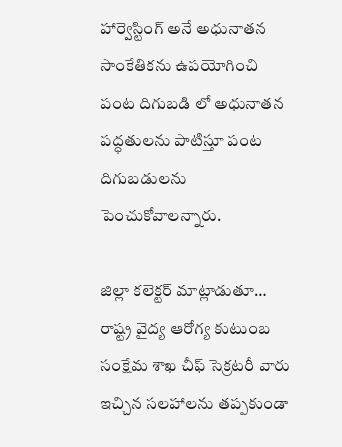హార్వెస్టింగ్ అనే అధునాతన సాంకేతికను ఉపయోగించి పంట దిగుబడి లో అధునాతన పద్ధతులను పాటిస్తూ పంట దిగుబడులను పెంచుకోవాలన్నారు.

జిల్లా కలెక్టర్ మాట్లాడుతూ… రాష్ట్ర వైద్య ఆరోగ్య కుటుంబ సంక్షేమ శాఖ చీఫ్ సెక్రటరీ వారు ఇచ్చిన సలహాలను తప్పకుండా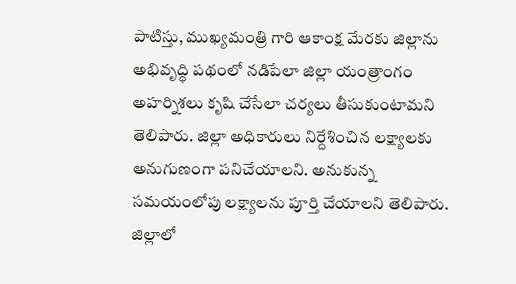పాటిస్తు, ముఖ్యమంత్రి గారి ఆకాంక్ష మేరకు జిల్లాను అభివృద్ధి పథంలో నడిపేలా జిల్లా యంత్రాంగం అహర్నిశలు కృషి చేసేలా చర్యలు తీసుకుంటామని తెలిపారు. జిల్లా అధికారులు నిర్దేశించిన లక్ష్యాలకు అనుగుణంగా పనిచేయాలని. అనుకున్న సమయంలోపు లక్ష్యాలను పూర్తి చేయాలని తెలిపారు. జిల్లాలో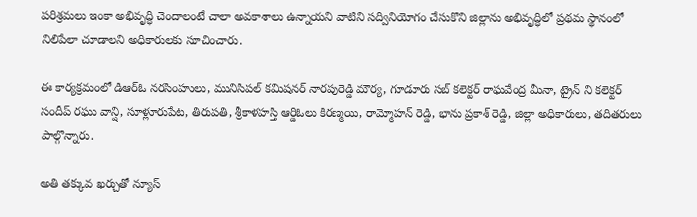పరిశ్రమలు ఇంకా అభివృద్ధి చెందాలంటే చాలా అవకాశాలు ఉన్నాయని వాటిని సద్వినియోగం చేసుకొని జిల్లాను అభివృద్ధిలో ప్రథమ స్థానంలో నిలిపేలా చూడాలని అధికారులకు సూచించారు.

ఈ కార్యక్రమంలో డిఆర్ఓ నరసింహులు, మునిసిపల్ కమిషనర్ నారపురెడ్డి మౌర్య, గూడూరు సబ్ కలెక్టర్ రాఘవేంద్ర మీనా, ట్రైన్ ని కలెక్టర్ సందీప్ రఘు వాన్షి, సూళ్లూరుపేట, తిరుపతి, శ్రీకాళహస్తి ఆర్డిఓలు కిరణ్మయి, రామ్మోహన్ రెడ్డి, భాను ప్రకాశ్ రెడ్డి, జిల్లా అధికారులు, తదితరులు పాల్గొన్నారు.

అతి తక్కువ ఖర్చుతో న్యూస్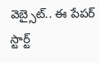వెబ్సైట్.. ఈ పేపర్ స్టార్ట్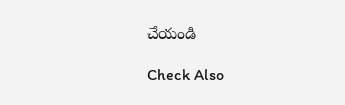చేయండి

Check Also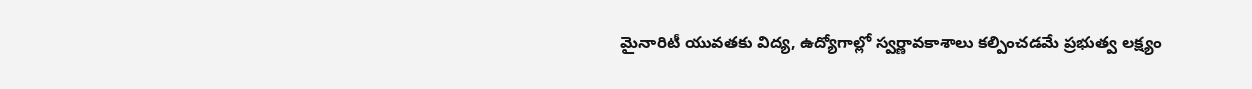మైనారిటీ యువతకు విద్య, ఉద్యోగాల్లో స్వర్ణావకాశాలు కల్పించడమే ప్రభుత్వ లక్ష్యం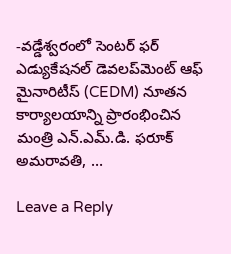-వడ్డేశ్వరంలో సెంటర్ ఫర్ ఎడ్యుకేషనల్ డెవలప్‌మెంట్ ఆఫ్ మైనారిటీస్ (CEDM) నూతన కార్యాలయాన్ని ప్రారంభించిన మంత్రి ఎన్.ఎమ్.డి. ఫరూక్ అమరావతి, …

Leave a Reply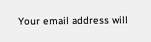Your email address will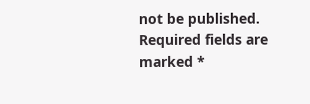not be published. Required fields are marked *